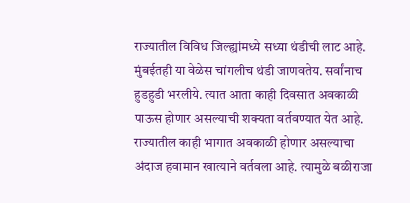राज्यातील विविध जिल्ह्यांमध्ये सध्या थंडीची लाट आहे. मुंबईतही या वेळेस चांगलीच थंडी जाणवतेय. सर्वांनाच हुडहुडी भरलीये. त्यात आता काही दिवसात अवकाळी पाऊस होणार असल्याची शक्यता वर्तवण्यात येत आहे. राज्यातील काही भागात अवकाळी होणार असल्याचा अंदाज हवामान खात्याने वर्तवला आहे. त्यामुळे बळीराजा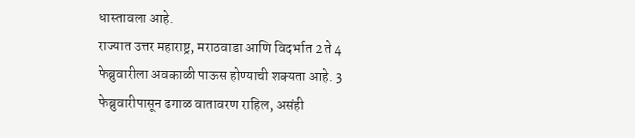धास्तावला आहे.
राज्यात उत्तर महाराष्ट्र, मराठवाडा आणि विदर्भात 2 ते 4 फेब्रुवारीला अवकाळी पाऊस होण्याची शक्यता आहे. 3 फेब्रुवारीपासून ढगाळ वातावरण राहिल, असंही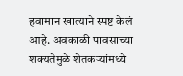हवामान खात्याने स्पष्ट केलं आहे. अवकाळी पावसाच्या शक्यतेमुळे शेतकऱ्यांमध्ये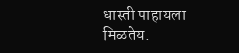धास्ती पाहायला मिळतेय.